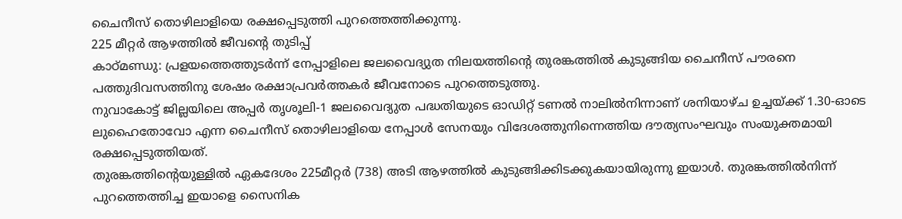ചൈനീസ് തൊഴിലാളിയെ രക്ഷപ്പെടുത്തി പുറത്തെത്തിക്കുന്നു.
225 മീറ്റർ ആഴത്തിൽ ജീവന്റെ തുടിപ്പ്
കാഠ്മണ്ഡു: പ്രളയത്തെത്തുടർന്ന് നേപ്പാളിലെ ജലവൈദ്യുത നിലയത്തിന്റെ തുരങ്കത്തിൽ കുടുങ്ങിയ ചൈനീസ് പൗരനെ പത്തുദിവസത്തിനു ശേഷം രക്ഷാപ്രവർത്തകർ ജീവനോടെ പുറത്തെടുത്തു.
നുവാകോട്ട് ജില്ലയിലെ അപ്പർ തൃശൂലി-1 ജലവൈദ്യുത പദ്ധതിയുടെ ഓഡിറ്റ് ടണൽ നാലിൽനിന്നാണ് ശനിയാഴ്ച ഉച്ചയ്ക്ക് 1.30-ഓടെ ലുഹൈതോവോ എന്ന ചൈനീസ് തൊഴിലാളിയെ നേപ്പാൾ സേനയും വിദേശത്തുനിന്നെത്തിയ ദൗത്യസംഘവും സംയുക്തമായി രക്ഷപ്പെടുത്തിയത്.
തുരങ്കത്തിന്റെയുള്ളിൽ ഏകദേശം 225മീറ്റർ (738) അടി ആഴത്തിൽ കുടുങ്ങിക്കിടക്കുകയായിരുന്നു ഇയാൾ. തുരങ്കത്തിൽനിന്ന് പുറത്തെത്തിച്ച ഇയാളെ സൈനിക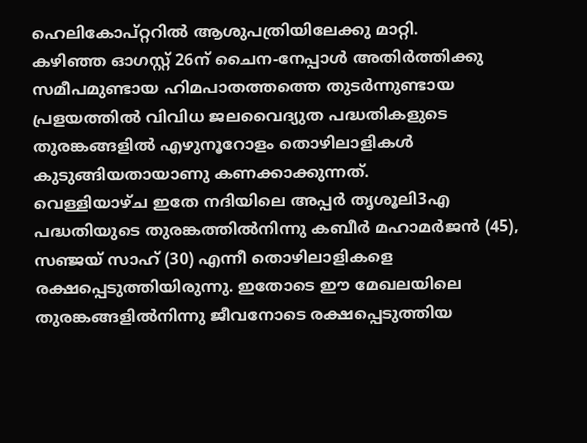ഹെലികോപ്റ്ററിൽ ആശുപത്രിയിലേക്കു മാറ്റി.
കഴിഞ്ഞ ഓഗസ്റ്റ് 26ന് ചൈന-നേപ്പാൾ അതിർത്തിക്കു സമീപമുണ്ടായ ഹിമപാതത്തത്തെ തുടർന്നുണ്ടായ പ്രളയത്തിൽ വിവിധ ജലവൈദ്യുത പദ്ധതികളുടെ തുരങ്കങ്ങളിൽ എഴുനൂറോളം തൊഴിലാളികൾ കുടുങ്ങിയതായാണു കണക്കാക്കുന്നത്.
വെള്ളിയാഴ്ച ഇതേ നദിയിലെ അപ്പർ തൃശൂലി3എ പദ്ധതിയുടെ തുരങ്കത്തിൽനിന്നു കബീർ മഹാമർജൻ (45), സഞ്ജയ് സാഹ് (30) എന്നീ തൊഴിലാളികളെ രക്ഷപ്പെടുത്തിയിരുന്നു. ഇതോടെ ഈ മേഖലയിലെ തുരങ്കങ്ങളിൽനിന്നു ജീവനോടെ രക്ഷപ്പെടുത്തിയ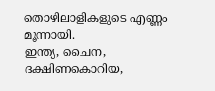തൊഴിലാളികളുടെ എണ്ണം മൂന്നായി.
ഇന്ത്യ, ചൈന, ദക്ഷിണകൊറിയ,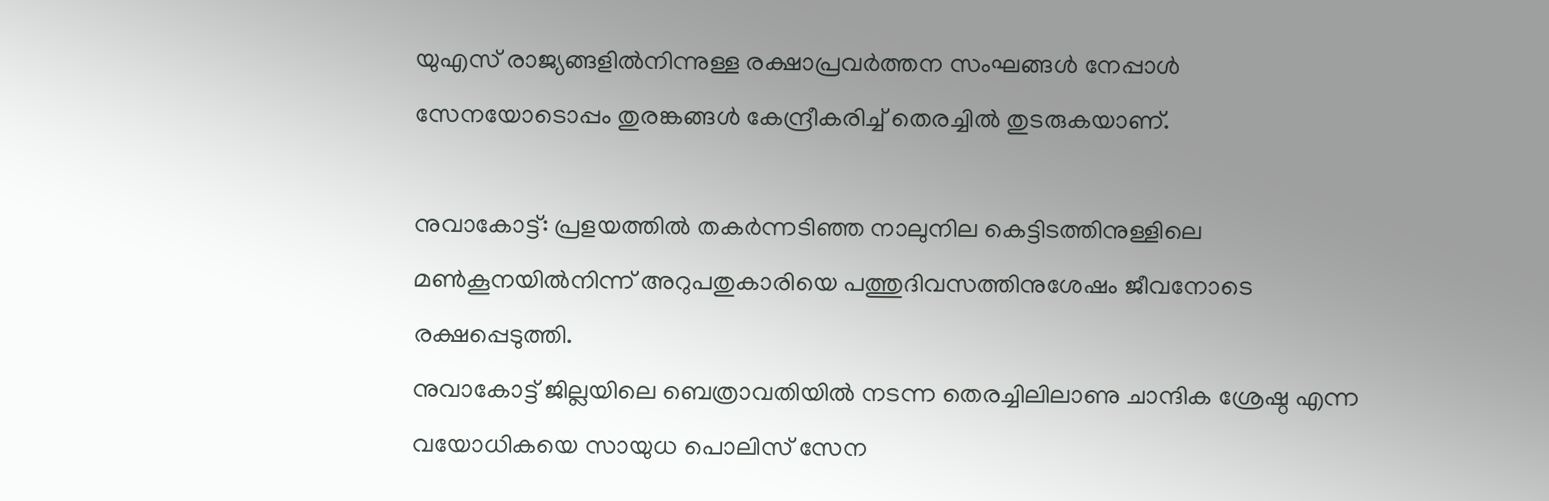യുഎസ് രാജ്യങ്ങളിൽനിന്നുള്ള രക്ഷാപ്രവർത്തന സംഘങ്ങൾ നേപ്പാൾ സേനയോടൊപ്പം തുരങ്കങ്ങൾ കേന്ദ്രീകരിച്ച് തെരച്ചിൽ തുടരുകയാണ്.

നുവാകോട്ട്: പ്രളയത്തിൽ തകർന്നടിഞ്ഞ നാലുനില കെട്ടിടത്തിനുള്ളിലെ മൺകൂനയിൽനിന്ന് അറുപതുകാരിയെ പത്തുദിവസത്തിനുശേഷം ജീവനോടെ രക്ഷപ്പെടുത്തി.
നുവാകോട്ട് ജില്ലയിലെ ബെത്രാവതിയിൽ നടന്ന തെരച്ചിലിലാണു ചാന്ദിക ശ്രേഷ്ഠ എന്ന വയോധികയെ സായുധ പൊലിസ് സേന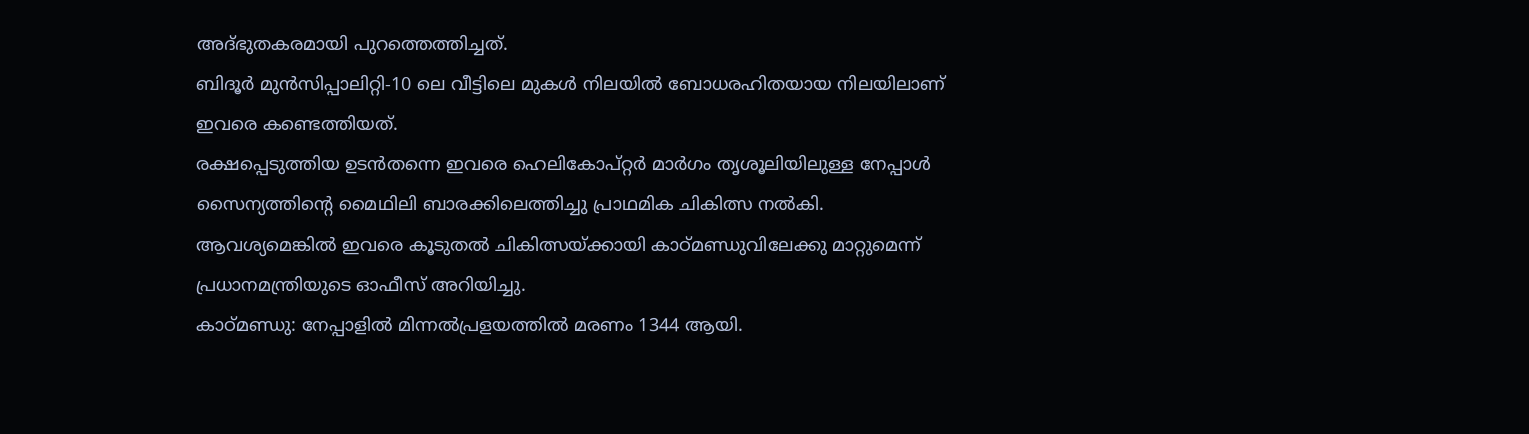അദ്ഭുതകരമായി പുറത്തെത്തിച്ചത്.
ബിദൂർ മുൻസിപ്പാലിറ്റി-10 ലെ വീട്ടിലെ മുകൾ നിലയിൽ ബോധരഹിതയായ നിലയിലാണ് ഇവരെ കണ്ടെത്തിയത്.
രക്ഷപ്പെടുത്തിയ ഉടൻതന്നെ ഇവരെ ഹെലികോപ്റ്റർ മാർഗം തൃശൂലിയിലുള്ള നേപ്പാൾ സൈന്യത്തിന്റെ മൈഥിലി ബാരക്കിലെത്തിച്ചു പ്രാഥമിക ചികിത്സ നൽകി.
ആവശ്യമെങ്കിൽ ഇവരെ കൂടുതൽ ചികിത്സയ്ക്കായി കാഠ്മണ്ഡുവിലേക്കു മാറ്റുമെന്ന് പ്രധാനമന്ത്രിയുടെ ഓഫീസ് അറിയിച്ചു.
കാഠ്മണ്ഡു: നേപ്പാളിൽ മിന്നൽപ്രളയത്തിൽ മരണം 1344 ആയി.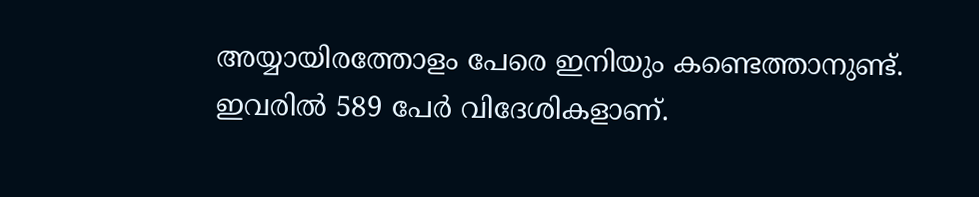അയ്യായിരത്തോളം പേരെ ഇനിയും കണ്ടെത്താനുണ്ട്. ഇവരിൽ 589 പേർ വിദേശികളാണ്.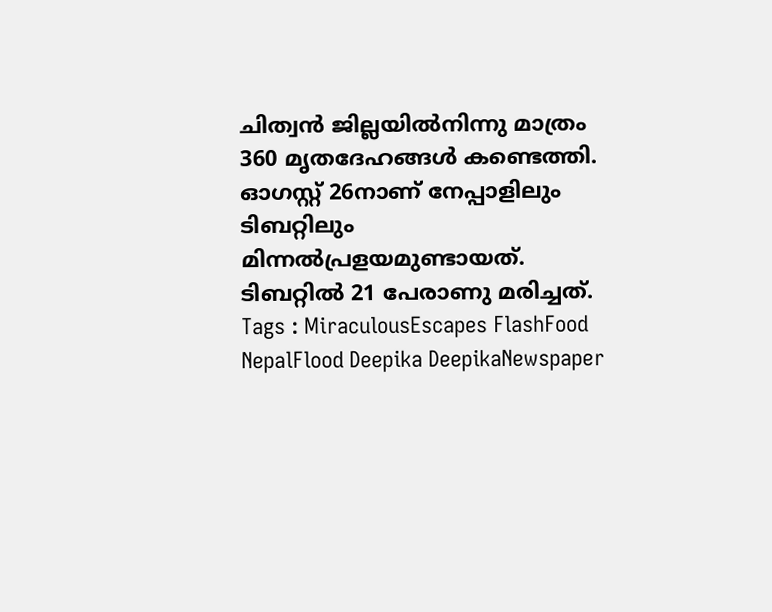ചിത്വൻ ജില്ലയിൽനിന്നു മാത്രം 360 മൃതദേഹങ്ങൾ കണ്ടെത്തി. ഓഗസ്റ്റ് 26നാണ് നേപ്പാളിലും ടിബറ്റിലും മിന്നൽപ്രളയമുണ്ടായത്. ടിബറ്റിൽ 21 പേരാണു മരിച്ചത്.
Tags : MiraculousEscapes FlashFood NepalFlood Deepika DeepikaNewspaper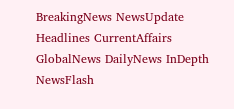BreakingNews NewsUpdate Headlines CurrentAffairs GlobalNews DailyNews InDepth NewsFlash